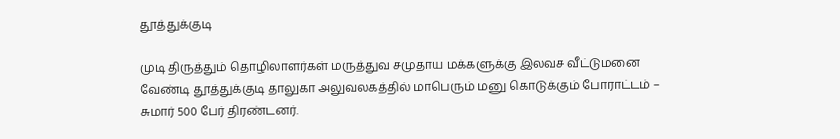தூத்துக்குடி

முடி திருத்தும் தொழிலாளர்கள் மருத்துவ சமுதாய மக்களுக்கு இலவச வீட்டுமனை வேண்டி தூத்துக்குடி தாலுகா அலுவலகத்தில் மாபெரும் மனு கொடுக்கும் போராட்டம் – சுமார் 500 பேர் திரண்டனர்.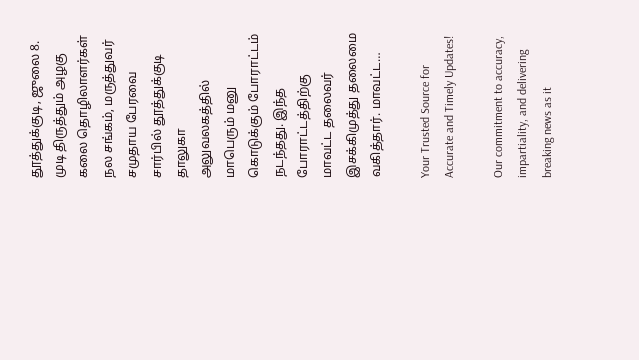தூத்துக்குடி, ஜுலை 8. முடி திருத்தும் அழகு கலை தொழிலாளர்கள் நல சங்கம், மருத்துவர் சமுதாய பேரவை சார்பில் தூத்துக்குடி தாலுகா அலுவலகத்தில் மாபெரும் மனு கொடுக்கும் போராட்டம் நடந்தது. இந்த போராட்டத்திற்கு மாவட்ட தலைவர் இசக்கிமுத்து தலைமை வகித்தார். மாவட்ட…

Your Trusted Source for Accurate and Timely Updates!

Our commitment to accuracy, impartiality, and delivering breaking news as it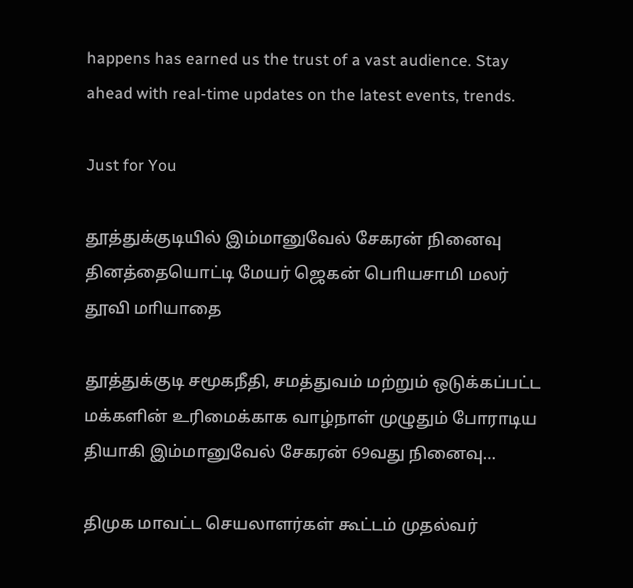happens has earned us the trust of a vast audience. Stay ahead with real-time updates on the latest events, trends.

Just for You

தூத்துக்குடியில் இம்மானுவேல் சேகரன் நினைவு தினத்தையொட்டி மேயர் ஜெகன் பொியசாமி மலர் தூவி மாியாதை

தூத்துக்குடி சமூகநீதி, சமத்துவம் மற்றும் ஒடுக்கப்பட்ட மக்களின் உரிமைக்காக வாழ்நாள் முழுதும் போராடிய தியாகி இம்மானுவேல் சேகரன் 69வது நினைவு…

திமுக மாவட்ட செயலாளர்கள் கூட்டம் முதல்வர்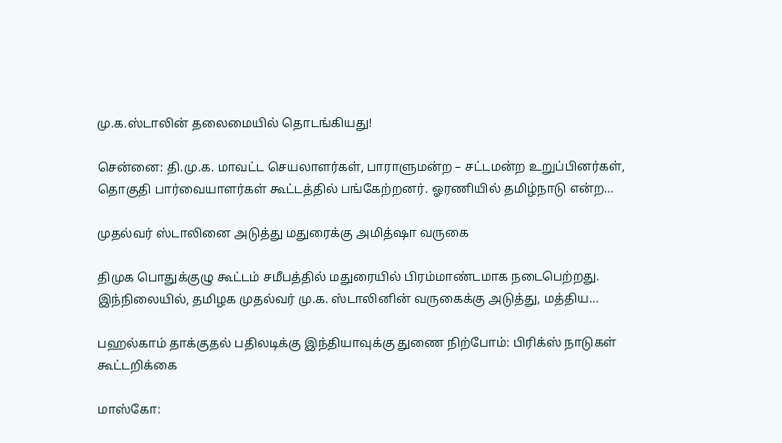மு.க.ஸ்டாலின் தலைமையில் தொடங்கியது!

சென்னை: தி.மு.க. மாவட்ட செயலாளர்கள், பாராளுமன்ற – சட்டமன்ற உறுப்பினர்கள், தொகுதி பார்வையாளர்கள் கூட்டத்தில் பங்கேற்றனர். ஓரணியில் தமிழ்நாடு என்ற…

முதல்வர் ஸ்டாலினை அடுத்து மதுரைக்கு அமித்ஷா வருகை

திமுக பொதுக்குழு கூட்டம் சமீபத்தில் மதுரையில் பிரம்மாண்டமாக நடைபெற்றது. இந்நிலையில், தமிழக முதல்வர் மு.க. ஸ்டாலினின் வருகைக்கு அடுத்து, மத்திய…

பஹல்காம் தாக்குதல் பதிலடிக்கு இந்தியாவுக்கு துணை நிற்போம்: பிரிக்ஸ் நாடுகள் கூட்டறிக்கை

மாஸ்கோ: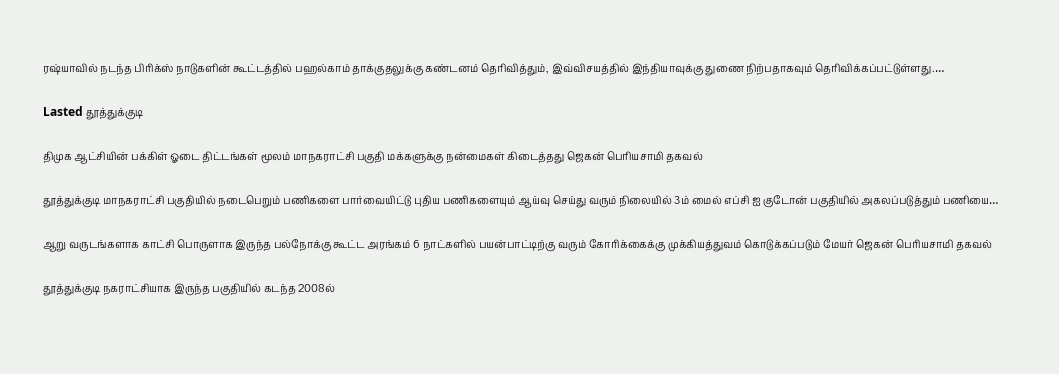ரஷ்யாவில் நடந்த பிரிக்ஸ் நாடுகளின் கூட்டத்தில் பஹல்காம் தாக்குதலுக்கு கண்டனம் தெரிவித்தும், இவ்விசயத்தில் இந்தியாவுக்கு துணை நிற்பதாகவும் தெரிவிக்கப்பட்டுள்ளது.…

Lasted தூத்துக்குடி

திமுக ஆட்சியின் பக்கிள் ஓடை திட்டங்கள் மூலம் மாநகராட்சி பகுதி மக்களுக்கு நன்மைகள் கிடைத்தது ஜெகன் பொியசாமி தகவல்

தூத்துக்குடி மாநகராட்சி பகுதியில் நடைபெறும் பணிகளை பார்வையிட்டு புதிய பணிகளையும் ஆய்வு செய்து வரும் நிலையில் 3ம் மைல் எப்சி ஐ குடோன் பகுதியில் அகலப்படுத்தும் பணியை…

ஆறு வருடங்களாக காட்சி பொருளாக இருந்த பல்நோக்கு கூட்ட அரங்கம் 6 நாட்களில் பயன்பாட்டிற்கு வரும் கோரிக்கைக்கு முக்கியத்துவம் கொடுக்கப்படும் மேயர் ஜெகன் பொியசாமி தகவல்

தூத்துக்குடி நகராட்சியாக இருந்த பகுதியில் கடந்த 2008ல்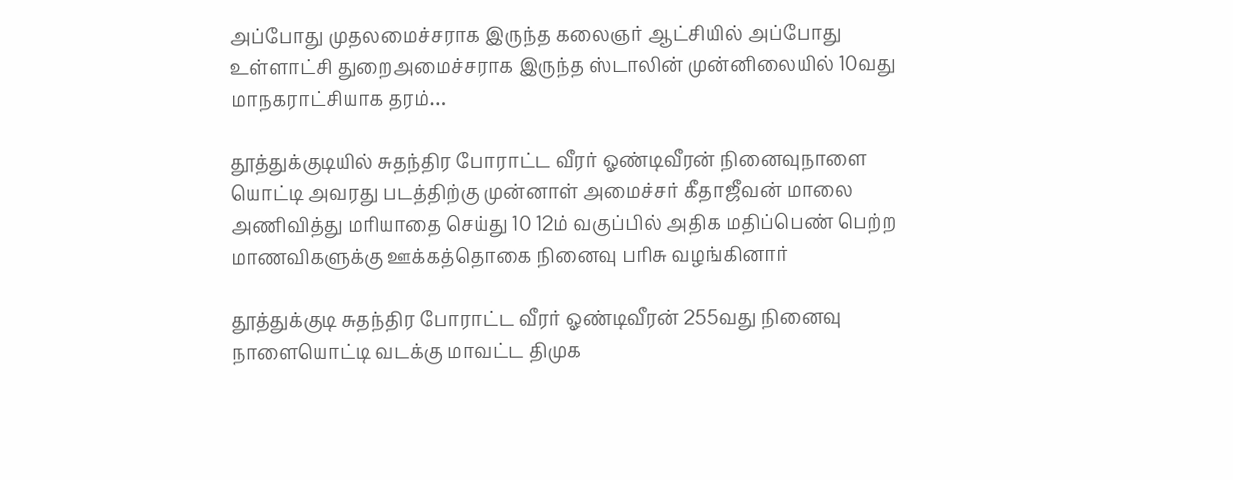அப்போது முதலமைச்சராக இருந்த கலைஞர் ஆட்சியில் அப்போது உள்ளாட்சி துறைஅமைச்சராக இருந்த ஸ்டாலின் முன்னிலையில் 10வது மாநகராட்சியாக தரம்…

தூத்துக்குடியில் சுதந்திர போராட்ட வீரர் ஓண்டிவீரன் நினைவுநாளை யொட்டி அவரது படத்திற்கு முன்னாள் அமைச்சர் கீதாஜீவன் மாலை அணிவித்து மாியாதை செய்து 10 12ம் வகுப்பில் அதிக மதிப்பெண் பெற்ற மாணவிகளுக்கு ஊக்கத்தொகை நினைவு பாிசு வழங்கினார்

தூத்துக்குடி சுதந்திர போராட்ட வீரர் ஓண்டிவீரன் 255வது நினைவு நாளையொட்டி வடக்கு மாவட்ட திமுக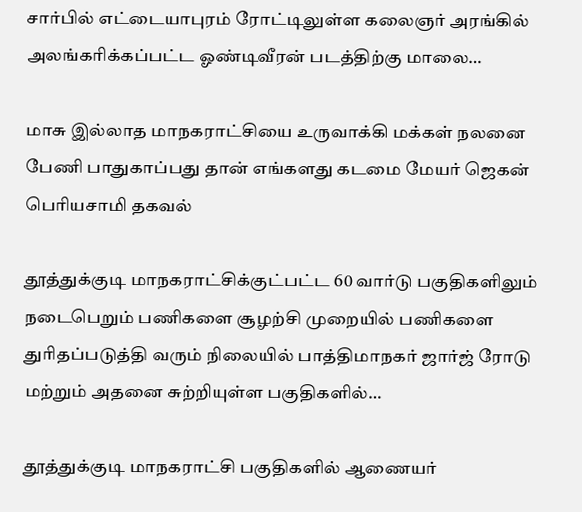சார்பில் எட்டையாபுரம் ரோட்டிலுள்ள கலைஞர் அரங்கில் அலங்கரிக்கப்பட்ட ஓண்டிவீரன் படத்திற்கு மாலை…

மாசு இல்லாத மாநகராட்சியை உருவாக்கி மக்கள் நலனை பேணி பாதுகாப்பது தான் எங்களது கடமை மேயர் ஜெகன் பொியசாமி தகவல்

தூத்துக்குடி மாநகராட்சிக்குட்பட்ட 60 வார்டு பகுதிகளிலும் நடைபெறும் பணிகளை சூழற்சி முறையில் பணிகளை துாிதப்படுத்தி வரும் நிலையில் பாத்திமாநகர் ஜார்ஜ் ரோடு மற்றும் அதனை சுற்றியுள்ள பகுதிகளில்…

தூத்துக்குடி மாநகராட்சி பகுதிகளில் ஆணையர்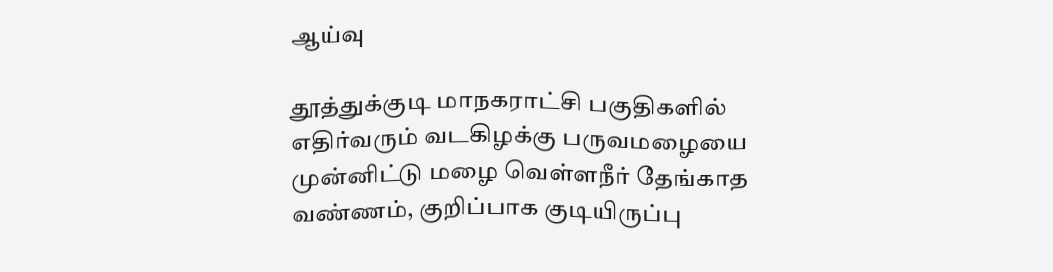ஆய்வு

தூத்துக்குடி மாநகராட்சி பகுதிகளில் எதிர்வரும் வடகிழக்கு பருவமழையை முன்னிட்டு மழை வெள்ளநீர் தேங்காத வண்ணம், குறிப்பாக குடியிருப்பு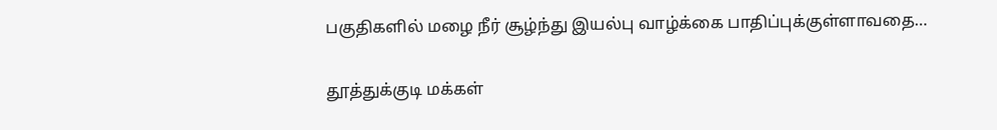பகுதிகளில் மழை நீர் சூழ்ந்து இயல்பு வாழ்க்கை பாதிப்புக்குள்ளாவதை…

தூத்துக்குடி மக்கள்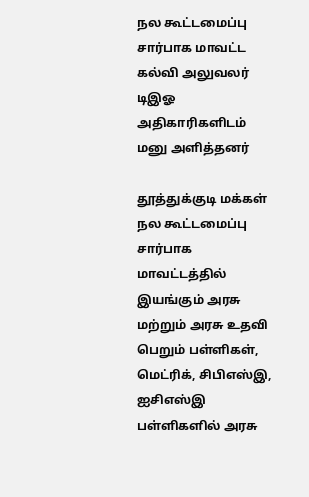நல கூட்டமைப்பு சார்பாக மாவட்ட கல்வி அலுவலர் டிஇஓ அதிகாரிகளிடம் மனு அளித்தனர்

தூத்துக்குடி மக்கள் நல கூட்டமைப்பு சார்பாக மாவட்டத்தில் இயங்கும் அரசு மற்றும் அரசு உதவி பெறும் பள்ளிகள், மெட்ரிக், சிபிஎஸ்இ, ஐசிஎஸ்இ பள்ளிகளில் அரசு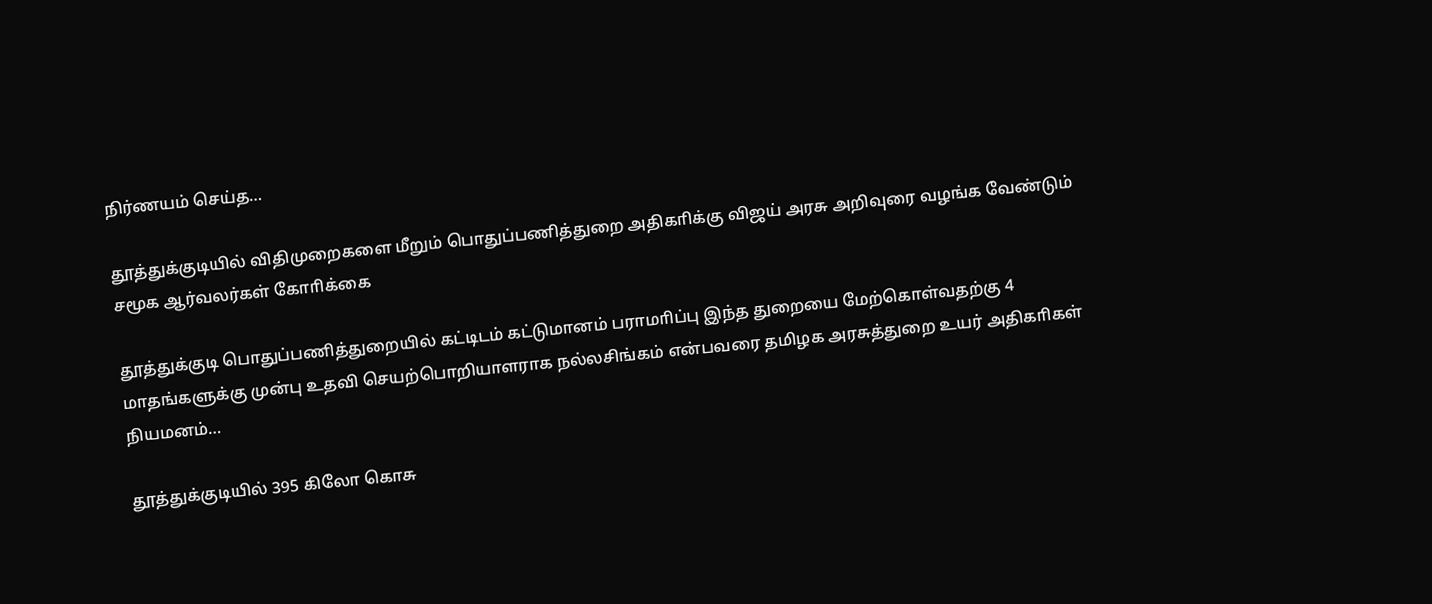நிர்ணயம் செய்த…

தூத்துக்குடியில் விதிமுறைகளை மீறும் பொதுப்பணித்துறை அதிகாிக்கு விஜய் அரசு அறிவுரை வழங்க வேண்டும் சமூக ஆர்வலர்கள் கோாிக்கை

தூத்துக்குடி பொதுப்பணித்துறையில் கட்டிடம் கட்டுமானம் பராமாிப்பு இந்த துறையை மேற்கொள்வதற்கு 4 மாதங்களுக்கு முன்பு உதவி செயற்பொறியாளராக நல்லசிங்கம் என்பவரை தமிழக அரசுத்துறை உயர் அதிகாிகள் நியமனம்…

தூத்துக்குடியில் 395 கிலோ கொசு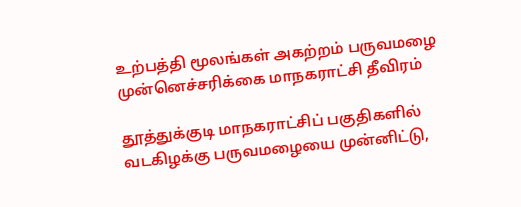உற்பத்தி மூலங்கள் அகற்றம் பருவமழை முன்னெச்சரிக்கை மாநகராட்சி தீவிரம்

தூத்துக்குடி மாநகராட்சிப் பகுதிகளில் வடகிழக்கு பருவமழையை முன்னிட்டு,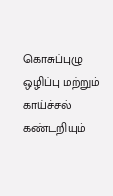கொசுப்புழு ஒழிப்பு மற்றும் காய்ச்சல் கண்டறியும்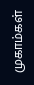முகாம்கள்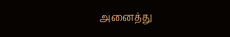அனைத்து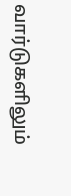வார்டுகளிலும்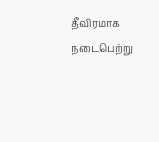தீவிரமாக நடைபெற்று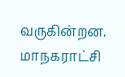வருகின்றன. மாநகராட்சி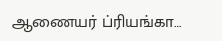ஆணையர் ப்ரியங்கா…